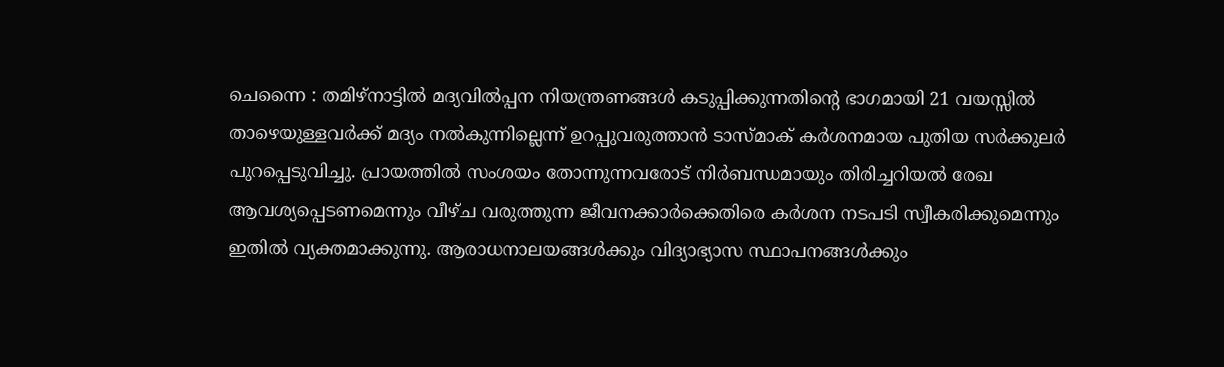ചെന്നൈ : തമിഴ്നാട്ടിൽ മദ്യവിൽപ്പന നിയന്ത്രണങ്ങൾ കടുപ്പിക്കുന്നതിന്റെ ഭാഗമായി 21 വയസ്സിൽ താഴെയുള്ളവർക്ക് മദ്യം നൽകുന്നില്ലെന്ന് ഉറപ്പുവരുത്താൻ ടാസ്മാക് കർശനമായ പുതിയ സർക്കുലർ പുറപ്പെടുവിച്ചു. പ്രായത്തിൽ സംശയം തോന്നുന്നവരോട് നിർബന്ധമായും തിരിച്ചറിയൽ രേഖ ആവശ്യപ്പെടണമെന്നും വീഴ്ച വരുത്തുന്ന ജീവനക്കാർക്കെതിരെ കർശന നടപടി സ്വീകരിക്കുമെന്നും ഇതിൽ വ്യക്തമാക്കുന്നു. ആരാധനാലയങ്ങൾക്കും വിദ്യാഭ്യാസ സ്ഥാപനങ്ങൾക്കും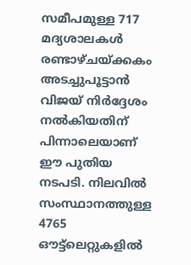സമീപമുള്ള 717 മദ്യശാലകൾ രണ്ടാഴ്ചയ്ക്കകം അടച്ചുപൂട്ടാൻ വിജയ് നിർദ്ദേശം നൽകിയതിന് പിന്നാലെയാണ് ഈ പുതിയ നടപടി. നിലവിൽ സംസ്ഥാനത്തുള്ള 4765 ഔട്ട്ലെറ്റുകളിൽ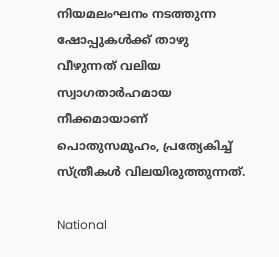നിയമലംഘനം നടത്തുന്ന ഷോപ്പുകൾക്ക് താഴു വീഴുന്നത് വലിയ സ്വാഗതാർഹമായ നീക്കമായാണ് പൊതുസമൂഹം, പ്രത്യേകിച്ച് സ്ത്രീകൾ വിലയിരുത്തുന്നത്.

National